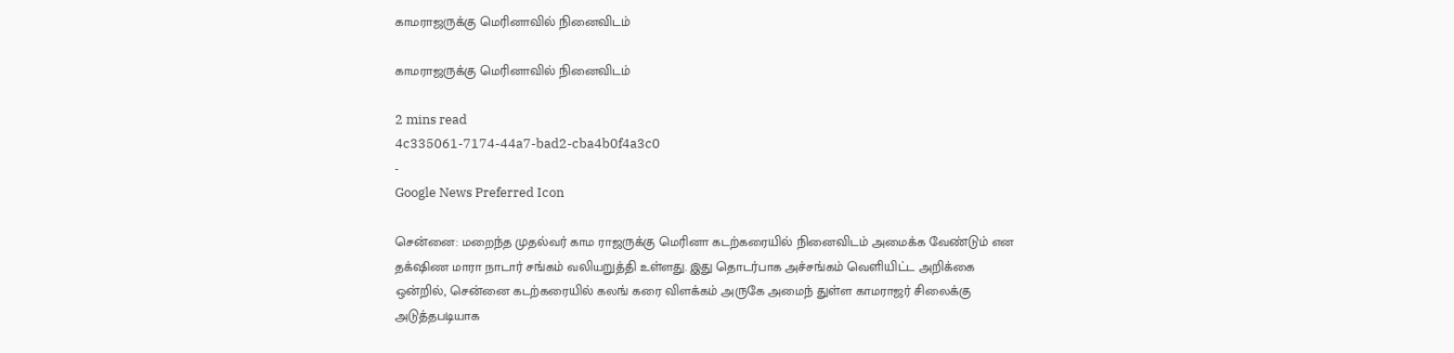காமராஜருக்கு மெரினாவில் நினைவிடம்

காமராஜருக்கு மெரினாவில் நினைவிடம்

2 mins read
4c335061-7174-44a7-bad2-cba4b0f4a3c0
-
Google News Preferred Icon

சென்னை: மறைந்த முதல்வர் காம ராஜருக்கு மெரினா கடற்கரையில் நினைவிடம் அமைக்க வேண்டும் என தக்‌ஷிண மாரா நாடார் சங்கம் வலியறுத்தி உள்ளது. இது தொடர்பாக அச்சங்கம் வெளியிட்ட அறிக்கை ஒன்றில், சென்னை கடற்கரையில் கலங் கரை விளக்கம் அருகே அமைந் துள்ள காமராஜர் சிலைக்கு அடுத்தபடியாக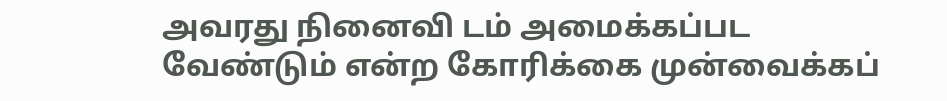அவரது நினைவி டம் அமைக்கப்பட வேண்டும் என்ற கோரிக்கை முன்வைக்கப்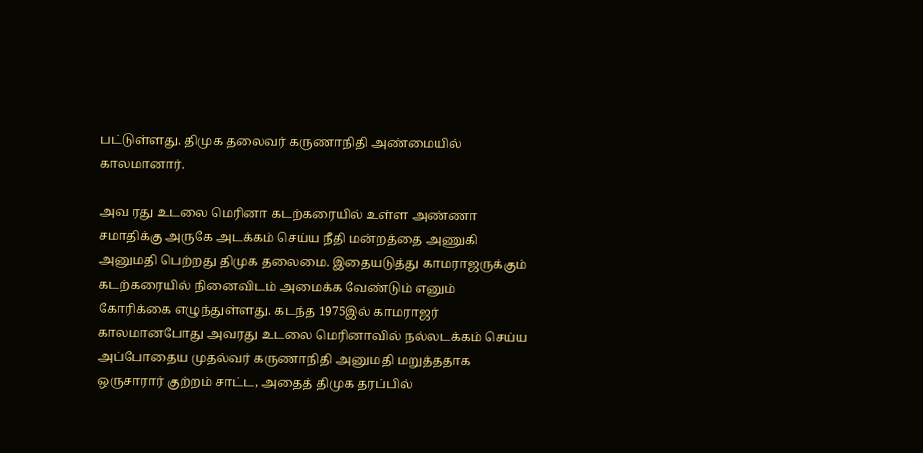பட்டுள்ளது. திமுக தலைவர் கருணாநிதி அண்மையில் காலமானார்.

அவ ரது உடலை மெரினா கடற்கரையில் உள்ள அண்ணா சமாதிக்கு அருகே அடக்கம் செய்ய நீதி மன்றத்தை அணுகி அனுமதி பெற்றது திமுக தலைமை. இதையடுத்து காமராஜருக்கும் கடற்கரையில் நினைவிடம் அமைக்க வேண்டும் எனும் கோரிக்கை எழுந்துள்ளது. கடந்த 1975இல் காமராஜர் காலமானபோது அவரது உடலை மெரினாவில் நல்லடக்கம் செய்ய அப்போதைய முதல்வர் கருணாநிதி அனுமதி மறுத்ததாக ஒருசாரார் குற்றம் சாட்ட, அதைத் திமுக தரப்பில்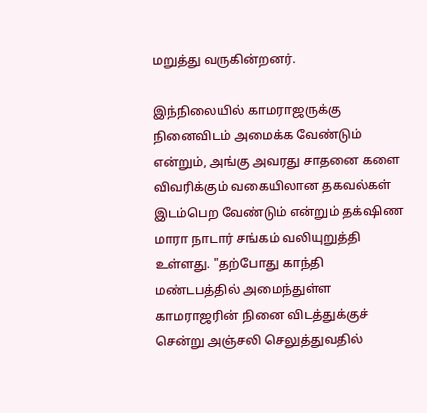மறுத்து வருகின்றனர்.

இந்நிலையில் காமராஜருக்கு நினைவிடம் அமைக்க வேண்டும் என்றும், அங்கு அவரது சாதனை களை விவரிக்கும் வகையிலான தகவல்கள் இடம்பெற வேண்டும் என்றும் தக்‌ஷிண மாரா நாடார் சங்கம் வலியுறுத்தி உள்ளது. "தற்போது காந்தி மண்டபத்தில் அமைந்துள்ள காமராஜரின் நினை விடத்துக்குச் சென்று அஞ்சலி செலுத்துவதில்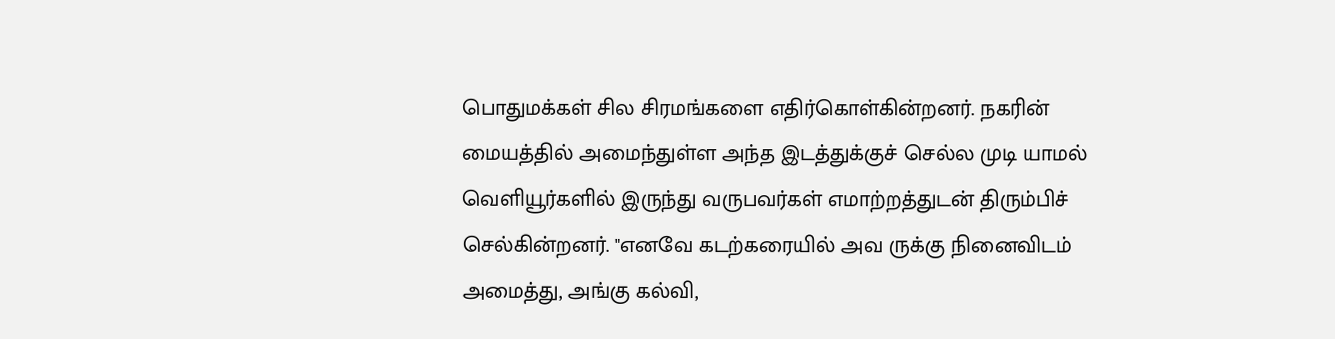பொதுமக்கள் சில சிரமங்களை எதிர்கொள்கின்றனர். நகரின் மையத்தில் அமைந்துள்ள அந்த இடத்துக்குச் செல்ல முடி யாமல் வெளியூர்களில் இருந்து வருபவர்கள் எமாற்றத்துடன் திரும்பிச் செல்கின்றனர். "எனவே கடற்கரையில் அவ ருக்கு நினைவிடம் அமைத்து, அங்கு கல்வி,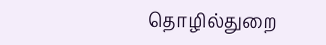தொழில்துறை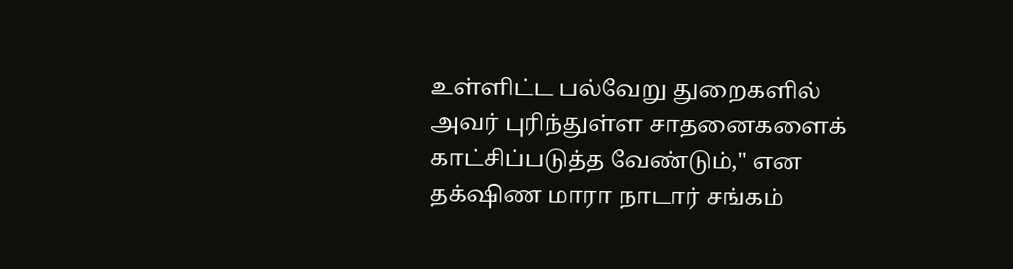உள்ளிட்ட பல்வேறு துறைகளில் அவர் புரிந்துள்ள சாதனைகளைக் காட்சிப்படுத்த வேண்டும்," என தக்‌ஷிண மாரா நாடார் சங்கம்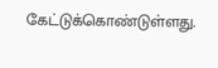கேட்டுக்கொண்டுள்ளது.